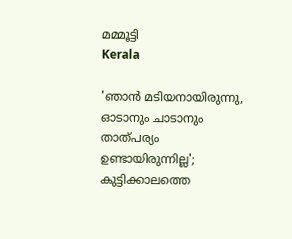മമ്മൂട്ടി
Kerala

'ഞാന്‍ മടിയനായിരുന്നു, ഓടാനും ചാടാനും താത്പര്യം ഉണ്ടായിരുന്നില്ല'; കുട്ടിക്കാലത്തെ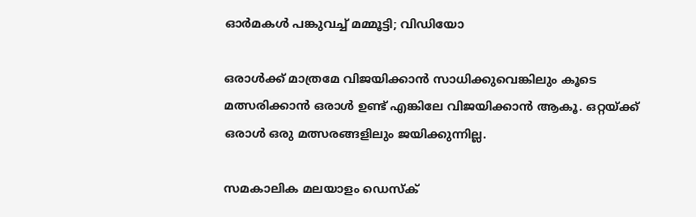ഓര്‍മകള്‍ പങ്കുവച്ച് മമ്മൂട്ടി; വിഡിയോ

ഒരാള്‍ക്ക് മാത്രമേ വിജയിക്കാന്‍ സാധിക്കുവെങ്കിലും കൂടെ മത്സരിക്കാന്‍ ഒരാള്‍ ഉണ്ട് എങ്കിലേ വിജയിക്കാന്‍ ആകൂ. ഒറ്റയ്ക്ക് ഒരാള്‍ ഒരു മത്സരങ്ങളിലും ജയിക്കുന്നില്ല.

സമകാലിക മലയാളം ഡെസ്ക്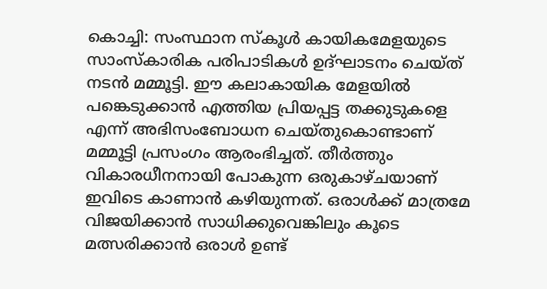കൊച്ചി: സംസ്ഥാന സ്‌കൂള്‍ കായികമേളയുടെ സാംസ്‌കാരിക പരിപാടികള്‍ ഉദ്ഘാടനം ചെയ്ത് നടന്‍ മമ്മൂട്ടി. ഈ കലാകായിക മേളയില്‍ പങ്കെടുക്കാന്‍ എത്തിയ പ്രിയപ്പട്ട തക്കുടുകളെ എന്ന് അഭിസംബോധന ചെയ്തുകൊണ്ടാണ് മമ്മൂട്ടി പ്രസംഗം ആരംഭിച്ചത്. തീര്‍ത്തും വികാരധീനനായി പോകുന്ന ഒരുകാഴ്ചയാണ് ഇവിടെ കാണാന്‍ കഴിയുന്നത്. ഒരാള്‍ക്ക് മാത്രമേ വിജയിക്കാന്‍ സാധിക്കുവെങ്കിലും കൂടെ മത്സരിക്കാന്‍ ഒരാള്‍ ഉണ്ട്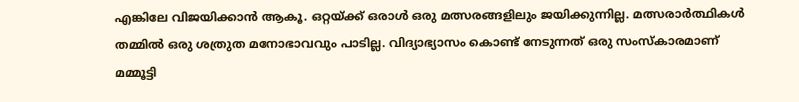എങ്കിലേ വിജയിക്കാന്‍ ആകൂ. ഒറ്റയ്ക്ക് ഒരാള്‍ ഒരു മത്സരങ്ങളിലും ജയിക്കുന്നില്ല. മത്സരാര്‍ത്ഥികള്‍ തമ്മില്‍ ഒരു ശത്രുത മനോഭാവവും പാടില്ല. വിദ്യാഭ്യാസം കൊണ്ട് നേടുന്നത് ഒരു സംസ്‌കാരമാണ് മമ്മൂട്ടി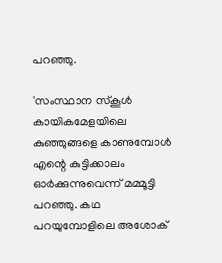പറഞ്ഞു.

'സംസ്ഥാന സ്‌കൂള്‍ കായികമേളയിലെ കുഞ്ഞുങ്ങളെ കാണുമ്പോള്‍ എന്റെ കുട്ടിക്കാലം ഓര്‍ക്കുന്നുവെന്ന് മമ്മൂട്ടി പറഞ്ഞു. കഥ പറയുമ്പോളിലെ അശോക്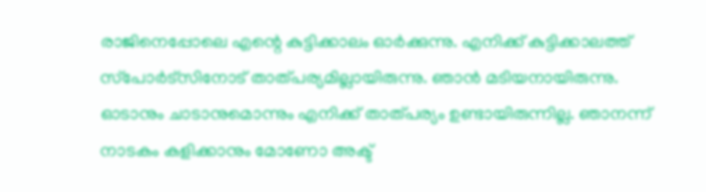രാജിനെപ്പോലെ എന്റെ കുട്ടിക്കാലം ഓര്‍ക്കുന്നു. എനിക്ക് കുട്ടിക്കാലത്ത് സ്‌പോര്‍ട്‌സിനോട് താത്പര്യമില്ലായിരുന്നു. ഞാന്‍ മടിയനായിരുന്നു. ഓടാനും ചാടാനുമൊന്നും എനിക്ക് താത്പര്യം ഉണ്ടായിരുന്നില്ല. ഞാനന്ന് നാടകം കളിക്കാനും മോണോ അക്ട്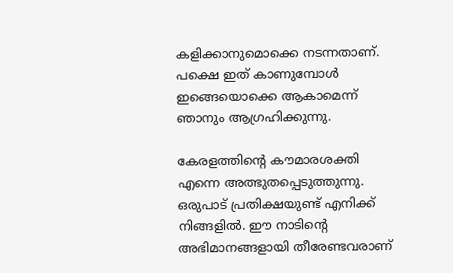കളിക്കാനുമൊക്കെ നടന്നതാണ്. പക്ഷെ ഇത് കാണുമ്പോള്‍ ഇങ്ങെയൊക്കെ ആകാമെന്ന് ഞാനും ആഗ്രഹിക്കുന്നു.

കേരളത്തിന്റെ കൗമാരശക്തി എന്നെ അത്ഭുതപ്പെടുത്തുന്നു. ഒരുപാട് പ്രതിക്ഷയുണ്ട് എനിക്ക് നിങ്ങളില്‍. ഈ നാടിന്റെ അഭിമാനങ്ങളായി തീരേണ്ടവരാണ്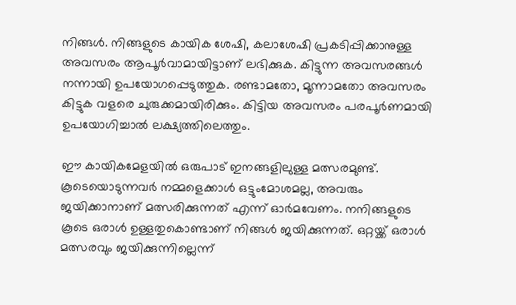നിങ്ങള്‍. നിങ്ങളുടെ കായിക ശേഷി, കലാശേഷി പ്രകടിപ്പിക്കാനുള്ള അവസരം ആപൂര്‍വാമായിട്ടാണ് ലഭിക്കുക. കിട്ടുന്ന അവസരങ്ങള്‍ നന്നായി ഉപയോഗപ്പെടുത്തുക. രണ്ടാമതോ, മൂന്നാമതോ അവസരം കിട്ടുക വളരെ ചുരുക്കമായിരിക്കും. കിട്ടിയ അവസരം പരപൂര്‍ണമായി ഉപയോഗിച്ചാല്‍ ലക്ഷ്യത്തിലെത്തും.

ഈ കായികമേളയില്‍ ഒരുപാട് ഇനങ്ങളിലുള്ള മത്സരമുണ്ട്. കൂടെയൊടുന്നവര്‍ നമ്മളെക്കാള്‍ ഒട്ടുംമോശമല്ല, അവരും ജയിക്കാനാണ് മത്സരിക്കുന്നത് എന്ന് ഓര്‍മവേണം. നനിങ്ങളുടെ കൂടെ ഒരാള്‍ ഉള്ളതുകൊണ്ടാണ് നിങ്ങള്‍ ജയിക്കുന്നത്. ഒറ്റയ്ക്ക് ഒരാള്‍ മത്സരവും ജയിക്കുന്നില്ലെന്ന്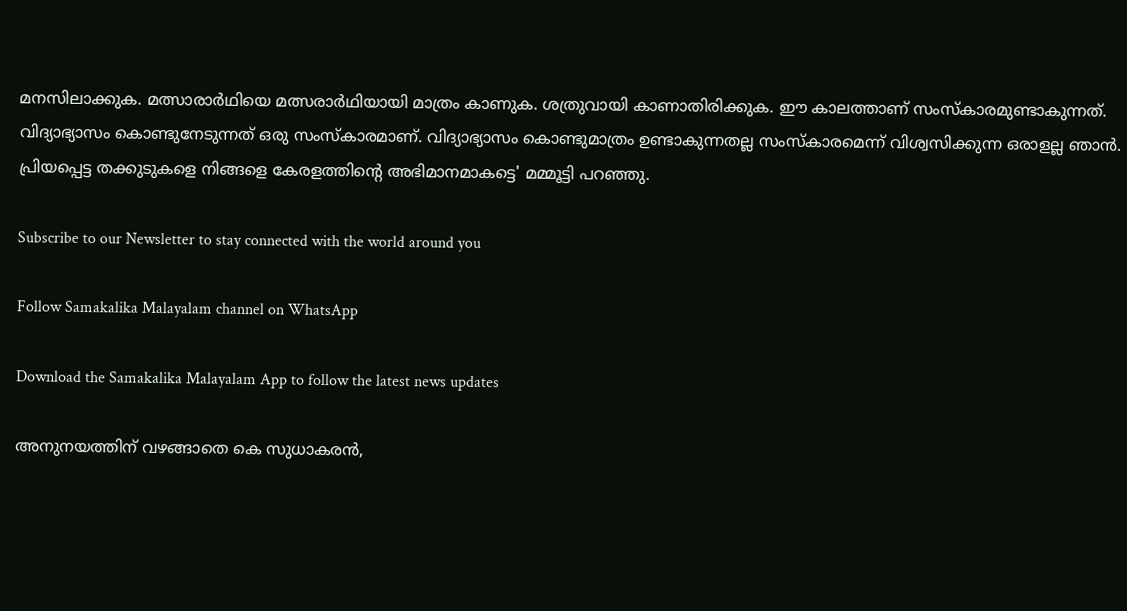മനസിലാക്കുക. മത്സാരാര്‍ഥിയെ മത്സരാര്‍ഥിയായി മാത്രം കാണുക. ശത്രുവായി കാണാതിരിക്കുക. ഈ കാലത്താണ് സംസ്‌കാരമുണ്ടാകുന്നത്. വിദ്യാഭ്യാസം കൊണ്ടുനേടുന്നത് ഒരു സംസ്‌കാരമാണ്. വിദ്യാഭ്യാസം കൊണ്ടുമാത്രം ഉണ്ടാകുന്നതല്ല സംസ്‌കാരമെന്ന് വിശ്വസിക്കുന്ന ഒരാളല്ല ഞാന്‍. പ്രിയപ്പെട്ട തക്കുടുകളെ നിങ്ങളെ കേരളത്തിന്റെ അഭിമാനമാകട്ടെ' മമ്മൂട്ടി പറഞ്ഞു.

Subscribe to our Newsletter to stay connected with the world around you

Follow Samakalika Malayalam channel on WhatsApp

Download the Samakalika Malayalam App to follow the latest news updates

അനുനയത്തിന് വഴങ്ങാതെ കെ സുധാകരന്‍,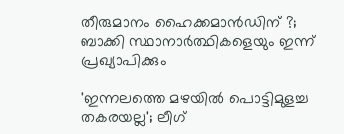തീരുമാനം ഹൈക്കമാന്‍ഡിന് ?; ബാക്കി സ്ഥാനാര്‍ത്ഥികളെയും ഇന്ന് പ്രഖ്യാപിക്കും

'ഇന്നലത്തെ മഴയിൽ പൊട്ടിമുളച്ച തകരയല്ല'; ലീഗ്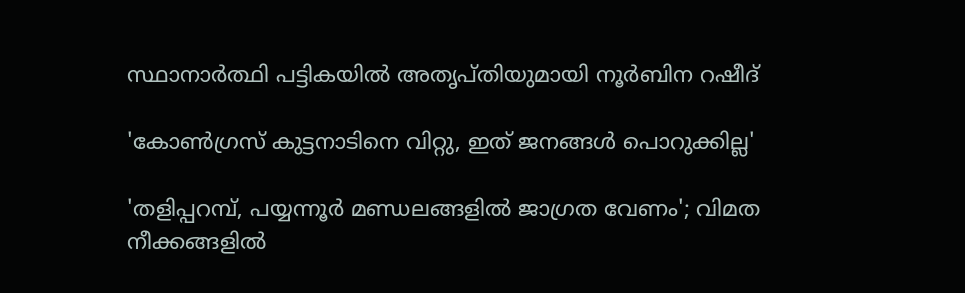സ്ഥാനാർത്ഥി പട്ടികയിൽ അതൃപ്തിയുമായി നൂർബിന റഷീദ്

'കോൺഗ്രസ് കുട്ടനാടിനെ വിറ്റു, ഇത് ജനങ്ങൾ പൊറുക്കില്ല'

'തളിപ്പറമ്പ്, പയ്യന്നൂര്‍ മണ്ഡലങ്ങളില്‍ ജാഗ്രത വേണം'; വിമത നീക്കങ്ങളില്‍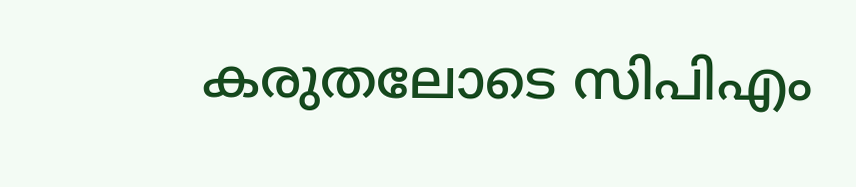കരുതലോടെ സിപിഎം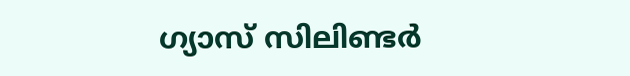ഗ്യാസ് സിലിണ്ടർ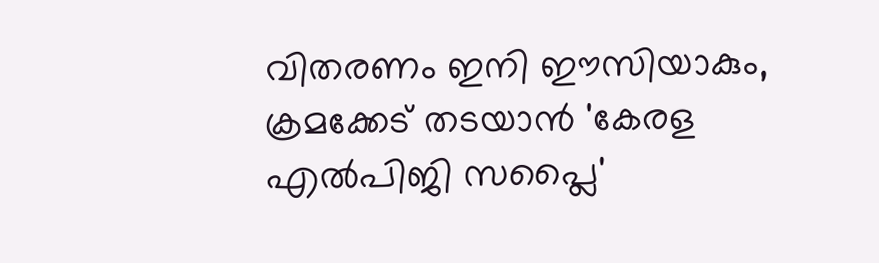വിതരണം ഇനി ഈസിയാകും, ക്രമക്കേട് തടയാൻ 'കേരള എൽപിജി സപ്ലൈ'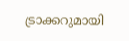ട്രാക്കറുമായി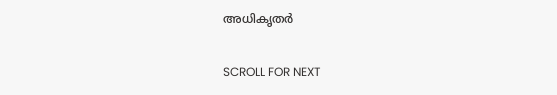അധികൃതർ

SCROLL FOR NEXT